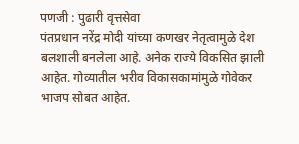पणजी : पुढारी वृत्तसेवा
पंतप्रधान नरेंद्र मोदी यांच्या कणखर नेतृत्वामुळे देश बलशाली बनलेला आहे. अनेक राज्ये विकसित झाली आहेत. गोव्यातील भरीव विकासकामांमुळे गोवेकर भाजप सोबत आहेत.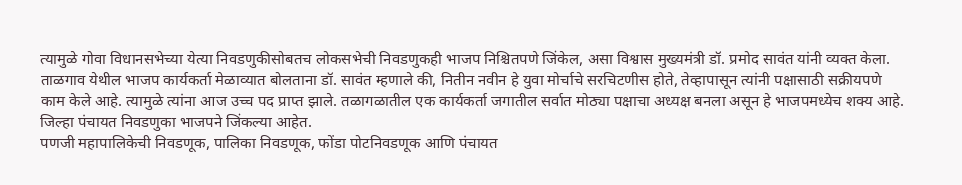त्यामुळे गोवा विधानसभेच्या येत्या निवडणुकीसोबतच लोकसभेची निवडणुकही भाजप निश्चितपणे जिंकेल, असा विश्वास मुख्यमंत्री डॉ. प्रमोद सावंत यांनी व्यक्त केला.
ताळगाव येथील भाजप कार्यकर्ता मेळाव्यात बोलताना डॉ. सावंत म्हणाले की, नितीन नवीन हे युवा मोर्चाचे सरचिटणीस होते, तेव्हापासून त्यांनी पक्षासाठी सक्रीयपणे काम केले आहे. त्यामुळे त्यांना आज उच्च पद प्राप्त झाले. तळागळातील एक कार्यकर्ता जगातील सर्वात मोठ्या पक्षाचा अध्यक्ष बनला असून हे भाजपमध्येच शक्य आहे. जिल्हा पंचायत निवडणुका भाजपने जिंकल्या आहेत.
पणजी महापालिकेची निवडणूक, पालिका निवडणूक, फोंडा पोटनिवडणूक आणि पंचायत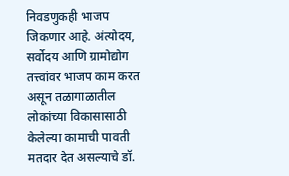निवडणुकही भाजप जिकणार आहे. अंत्योदय, सर्वोदय आणि ग्रामोद्योग तत्त्वांवर भाजप काम करत असून तळागाळातील लोकांच्या विकासासाठी केलेल्या कामाची पावती मतदार देत असल्याचे डॉ.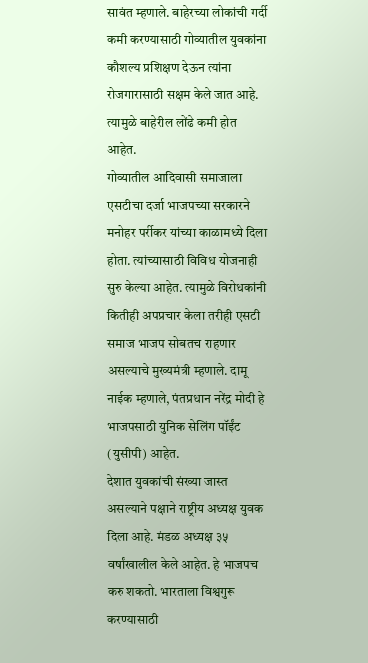सावंत म्हणाले. बाहेरच्या लोकांची गर्दी कमी करण्यासाठी गोव्यातील युवकांना कौशल्य प्रशिक्षण देऊन त्यांना रोजगारासाठी सक्षम केले जात आहे. त्यामुळे बाहेरील लोंढे कमी होत आहेत.
गोव्यातील आदिवासी समाजाला एसटीचा दर्जा भाजपच्या सरकारने मनोहर पर्रीकर यांच्या काळामध्ये दिला होता. त्यांच्यासाठी विविध योजनाही सुरु केल्या आहेत. त्यामुळे विरोधकांनी कितीही अपप्रचार केला तरीही एसटी समाज भाजप सोबतच राहणार असल्याचे मुख्यमंत्री म्हणाले. दामू नाईक म्हणाले, पंतप्रधान नरेंद्र मोदी हे भाजपसाठी युनिक सेलिंग पॉईंट (युसीपी) आहेत.
देशात युवकांची संख्या जास्त असल्याने पक्षाने राष्ट्रीय अध्यक्ष युवक दिला आहे. मंडळ अध्यक्ष ३५ वर्षांखालील केले आहेत. हे भाजपच करु शकतो. भारताला विश्वगुरू करण्यासाठी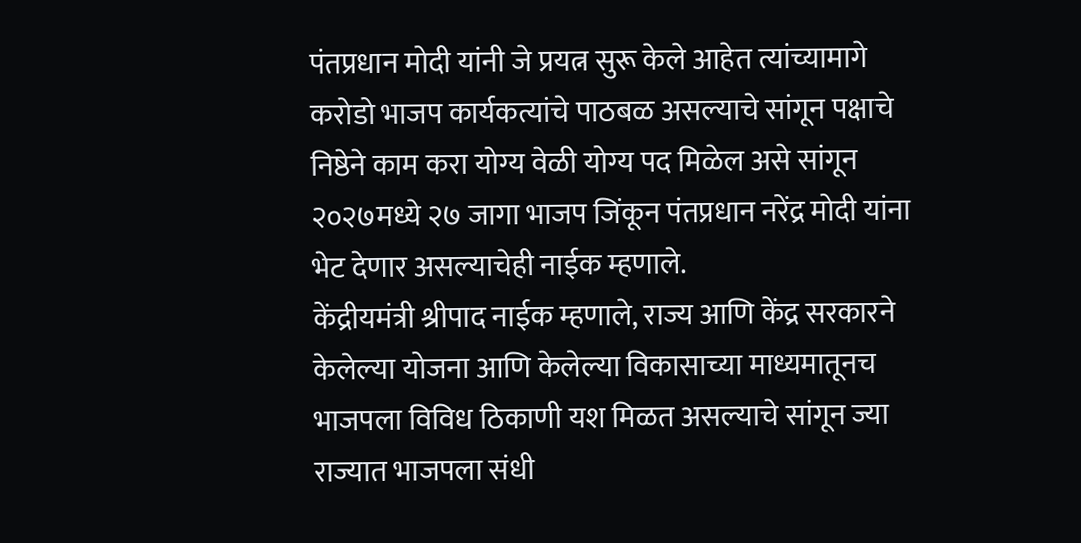पंतप्रधान मोदी यांनी जे प्रयत्न सुरू केले आहेत त्यांच्यामागे करोडो भाजप कार्यकत्यांचे पाठबळ असल्याचे सांगून पक्षाचे निष्ठेने काम करा योग्य वेळी योग्य पद मिळेल असे सांगून २०२७मध्ये २७ जागा भाजप जिंकून पंतप्रधान नरेंद्र मोदी यांना भेट देणार असल्याचेही नाईक म्हणाले.
केंद्रीयमंत्री श्रीपाद नाईक म्हणाले, राज्य आणि केंद्र सरकारने केलेल्या योजना आणि केलेल्या विकासाच्या माध्यमातूनच भाजपला विविध ठिकाणी यश मिळत असल्याचे सांगून ज्या राज्यात भाजपला संधी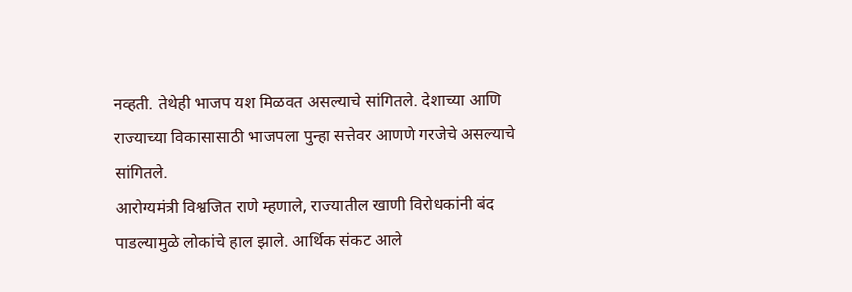नव्हती. तेथेही भाजप यश मिळवत असल्याचे सांगितले. देशाच्या आणि राज्याच्या विकासासाठी भाजपला पुन्हा सत्तेवर आणणे गरजेचे असल्याचे सांगितले.
आरोग्यमंत्री विश्वजित राणे म्हणाले, राज्यातील खाणी विरोधकांनी बंद पाडल्यामुळे लोकांचे हाल झाले. आर्थिक संकट आले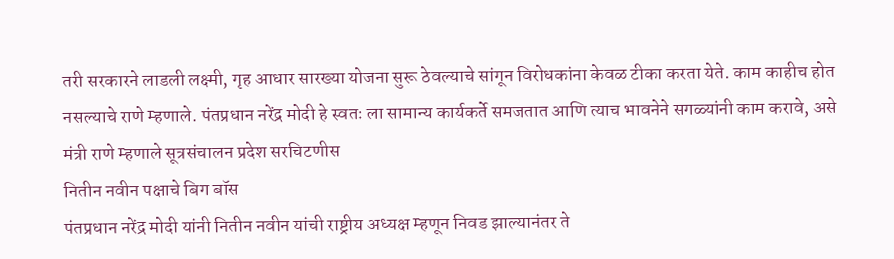तरी सरकारने लाडली लक्ष्मी, गृह आधार सारख्या योजना सुरू ठेवल्याचे सांगून विरोधकांना केवळ टीका करता येते. काम काहीच होत नसल्याचे राणे म्हणाले. पंतप्रधान नरेंद्र मोदी हे स्वतः ला सामान्य कार्यकर्ते समजतात आणि त्याच भावनेने सगळ्यांनी काम करावे, असे मंत्री राणे म्हणाले सूत्रसंचालन प्रदेश सरचिटणीस
नितीन नवीन पक्षाचे बिग बॉस
पंतप्रधान नरेंद्र मोदी यांनी नितीन नवीन यांची राष्ट्रीय अध्यक्ष म्हणून निवड झाल्यानंतर ते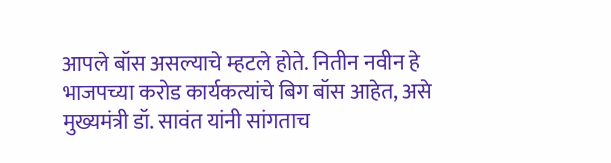आपले बॉस असल्याचे म्हटले होते. नितीन नवीन हे भाजपच्या करोड कार्यकत्यांचे बिग बॉस आहेत, असे मुख्यमंत्री डॉ. सावंत यांनी सांगताच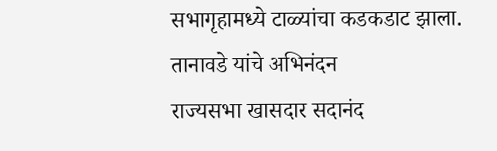सभागृहामध्ये टाळ्यांचा कडकडाट झाला.
तानावडे यांचे अभिनंदन
राज्यसभा खासदार सदानंद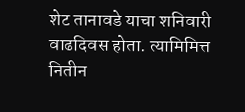शेट तानावडे याचा शनिवारी वाढदिवस होता. त्यामिमित्त नितीन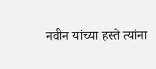नवीन यांच्या हस्ते त्यांना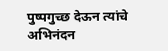पुष्पगुच्छ देऊन त्यांचे अभिनंदन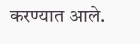करण्यात आले.